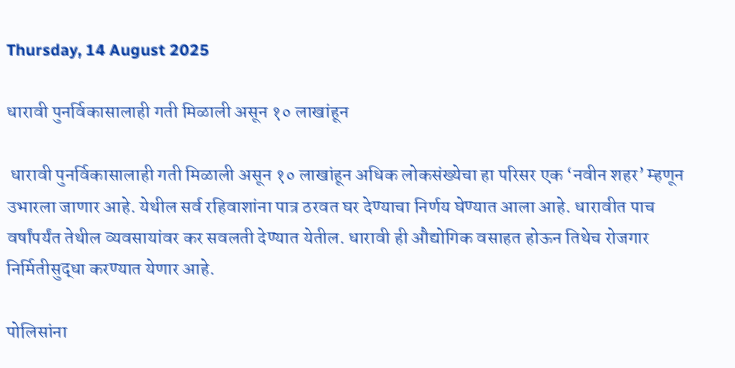Thursday, 14 August 2025

धारावी पुनर्विकासालाही गती मिळाली असून १० लाखांहून

 धारावी पुनर्विकासालाही गती मिळाली असून १० लाखांहून अधिक लोकसंख्येचा हा परिसर एक ‘नवीन शहर’ म्हणून उभारला जाणार आहे. येथील सर्व रहिवाशांना पात्र ठरवत घर देण्याचा निर्णय घेण्यात आला आहे. धारावीत पाच वर्षांपर्यंत तेथील व्यवसायांवर कर सवलती देण्यात येतील. धारावी ही औद्योगिक वसाहत होऊन तिथेच रोजगार निर्मितीसुद्धा करण्यात येणार आहे.

पोलिसांना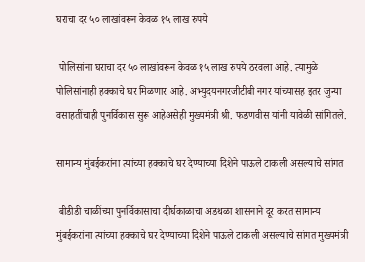घराचा दर ५० लाखांवरून केवळ १५ लाख रुपये

 पोलिसांना घराचा दर ५० लाखांवरून केवळ १५ लाख रुपये ठरवला आहे. त्यामुळे पोलिसांनाही हक्काचे घर मिळणार आहे. अभ्युदयनगरजीटीबी नगर यांच्यासह इतर जुन्या वसाहतींचाही पुनर्विकास सुरू आहेअसेही मुख्यमंत्री श्री. फडणवीस यांनी यावेळी सांगितले.

सामान्य मुंबईकरांना त्यांच्या हक्काचे घर देण्याच्या दिशेने पाऊले टाकली असल्याचे सांगत

 बीडीडी चाळींच्या पुनर्विकासाचा दीर्घकाळाचा अडथळा शासनाने दूर करत सामान्य मुंबईकरांना त्यांच्या हक्काचे घर देण्याच्या दिशेने पाऊले टाकली असल्याचे सांगत मुख्यमंत्री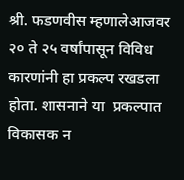श्री. फडणवीस म्हणालेआजवर २० ते २५ वर्षांपासून विविध कारणांनी हा प्रकल्प रखडला होता. शासनाने या  प्रकल्पात विकासक न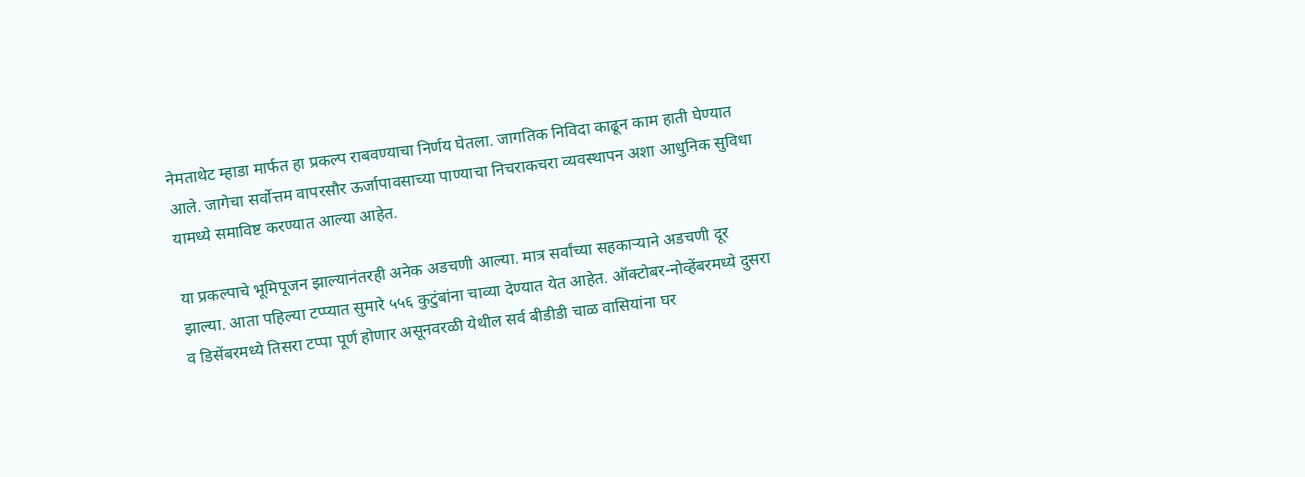नेमताथेट म्हाडा मार्फत हा प्रकल्प राबवण्याचा निर्णय घेतला. जागतिक निविदा काढून काम हाती घेण्यात आले. जागेचा सर्वोत्तम वापरसौर ऊर्जापावसाच्या पाण्याचा निचराकचरा व्यवस्थापन अशा आधुनिक सुविधा यामध्ये समाविष्ट करण्यात आल्या आहेत.

या प्रकल्पाचे भूमिपूजन झाल्यानंतरही अनेक अडचणी आल्या. मात्र सर्वांच्या सहकाऱ्याने अडचणी दूर झाल्या. आता पहिल्या टप्प्यात सुमारे ५५६ कुटुंबांना चाव्या देण्यात येत आहेत. ऑक्टोबर-नोव्हेंबरमध्ये दुसरा व डिसेंबरमध्ये तिसरा टप्पा पूर्ण होणार असूनवरळी येथील सर्व बीडीडी चाळ वासियांना घर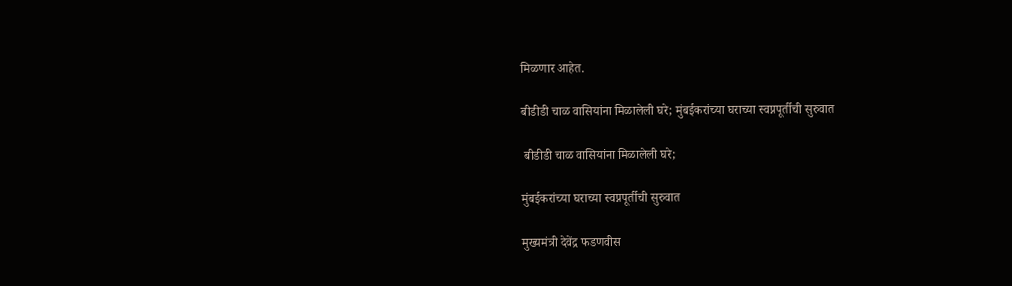मिळणार आहेत.

बीडीडी चाळ वासियांना मिळालेली घरे; मुंबईकरांच्या घराच्या स्वप्नपूर्तीची सुरुवात

 बीडीडी चाळ वासियांना मिळालेली घरे;

मुंबईकरांच्या घराच्या स्वप्नपूर्तीची सुरुवात

मुख्यमंत्री देवेंद्र फडणवीस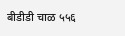बीडीडी चाळ ५५६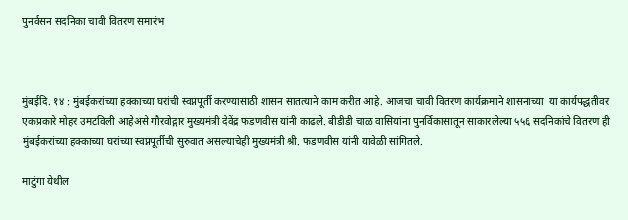पुनर्वसन सदनिका चावी वितरण समारंभ



मुंबईदि. १४ : मुंबईकरांच्या हक्काच्या घरांची स्वप्नपूर्ती करण्यासाठी शासन सातत्याने काम करीत आहे. आजचा चावी वितरण कार्यक्रमाने शासनाच्या  या कार्यपद्धतीवर एकप्रकारे मोहर उमटविली आहेअसे गौरवोद्गार मुख्यमंत्री देवेंद्र फडणवीस यांनी काढले. बीडीडी चाळ वासियांना पुनर्विकासातून साकारलेल्या ५५६ सदनिकांचे वितरण ही मुंबईकरांच्या हक्काच्या घरांच्या स्वप्नपूर्तीची सुरुवात असल्याचेही मुख्यमंत्री श्री. फडणवीस यांनी यावेळी सांगितले.

माटुंगा येथील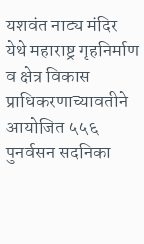यशवंत नाट्य मंदिर येथे महाराष्ट्र गृहनिर्माण व क्षेत्र विकास प्राधिकरणाच्यावतीने आयोजित ५५६ पुनर्वसन सदनिका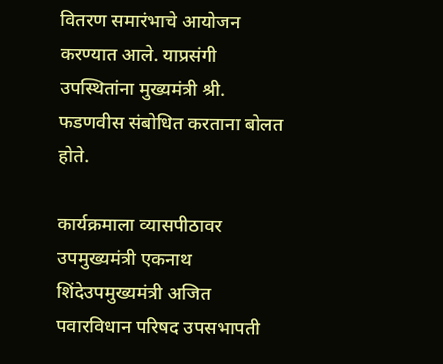वितरण समारंभाचे आयोजन करण्यात आले. याप्रसंगी उपस्थितांना मुख्यमंत्री श्री. फडणवीस संबोधित करताना बोलत होते.

कार्यक्रमाला व्यासपीठावर उपमुख्यमंत्री एकनाथ शिंदेउपमुख्यमंत्री अजित पवारविधान परिषद उपसभापती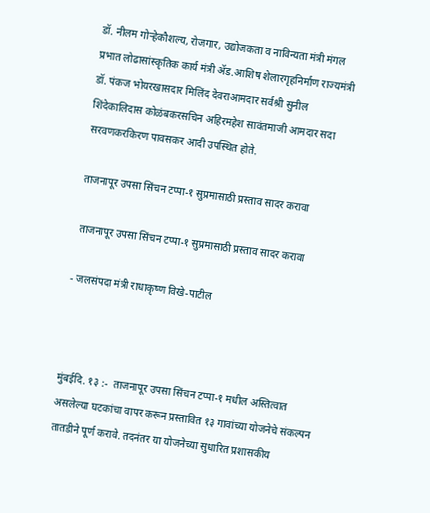डॉ. नीलम गोऱ्हेकौशल्य, रोजगार, उद्योजकता व नाविन्यता मंत्री मंगल प्रभात लोढासांस्कृतिक कार्य मंत्री ॲड.आशिष शेलारगृहनिर्माण राज्यमंत्री डॉ. पंकज भोयरखासदार मिलिंद देवराआमदार सर्वश्री सुनील शिंदेकालिदास कोळंबकरसचिन अहिरमहेश सावंतमाजी आमदार सदा सरवणकरकिरण पावसकर आदी उपस्थित होते.

ताजनापूर उपसा सिंचन टप्पा-१ सुप्रमासाठी प्रस्ताव सादर करावा

 ताजनापूर उपसा सिंचन टप्पा-१ सुप्रमासाठी प्रस्ताव सादर करावा

- जलसंपदा मंत्री राधाकृष्ण विखे-पाटील



मुंबईदि. १३ :-  ताजनापूर उपसा सिंचन टप्पा-१ मधील अस्तित्वात असलेल्या घटकांचा वापर करून प्रस्तावित १३ गावांच्या योजनेचे संकल्पन तातडीने पूर्ण करावे. तदनंतर या योजनेच्या सुधारित प्रशासकीय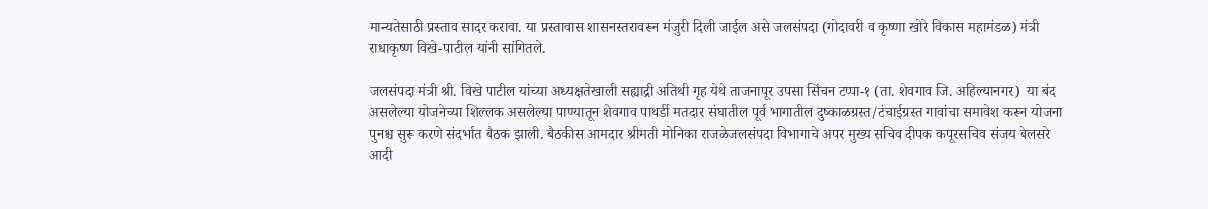मान्यतेसाठी प्रस्ताव सादर करावा. या प्रस्तावास शासनस्तरावरून मंजुरी दिली जाईल असे जलसंपदा (गोदावरी व कृष्णा खोरे विकास महामंडळ) मंत्री राधाकृष्ण विखे-पाटील यांनी सांगितले.

जलसंपदा मंत्री श्री. विखे पाटील यांच्या अध्यक्षतेखाली सह्याद्री अतिथी गृह येथे ताजनापूर उपसा सिंचन टप्पा-१ (ता. शेवगाव जि. अहिल्यानगर)  या बंद असलेल्या योजनेच्या शिल्लक असलेल्या पाण्यातून शेवगाव पाथर्डी मतदार संघातील पूर्व भागातील दुष्काळग्रस्त/टंचाईग्रस्त गावांचा समावेश करून योजना पुनश्च सुरू करणे संदर्भात बैठक झाली. बैठकीस आमदार श्रीमती मोनिका राजळेजलसंपदा विभागाचे अपर मुख्य सचिव दीपक कपूरसचिव संजय बेलसरे आदी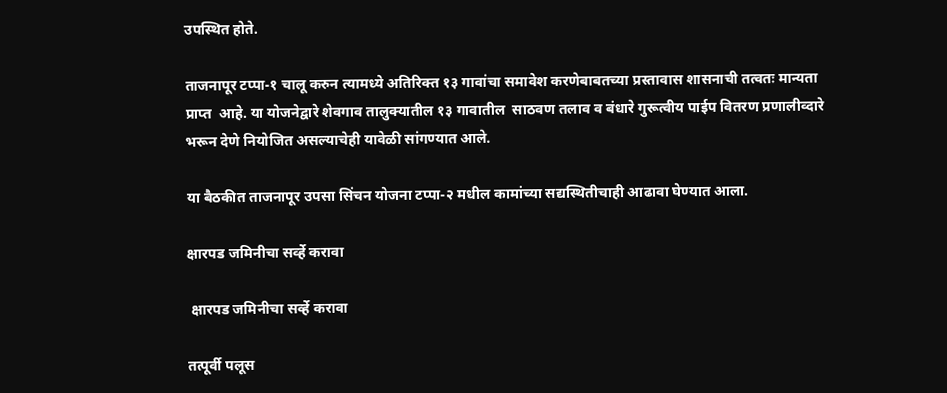उपस्थित होते.

ताजनापूर टप्पा-१ चालू करुन त्यामध्ये अतिरिक्त १३ गावांचा समावेश करणेबाबतच्या प्रस्तावास शासनाची तत्वतः मान्यता प्राप्त  आहे. या योजनेद्वारे शेवगाव तालुक्यातील १३ गावातील  साठवण तलाव व बंधारे गुरूत्वीय पाईप वितरण प्रणालीव्दारे भरून देणे नियोजित असल्याचेही यावेळी सांगण्यात आले.

या बैठकीत ताजनापूर उपसा सिंचन योजना टप्पा-२ मधील कामांच्या सद्यस्थितीचाही आढावा घेण्यात आला.

क्षारपड जमिनीचा सर्व्हे करावा

 क्षारपड जमिनीचा सर्व्हे करावा

तत्पूर्वी पलूस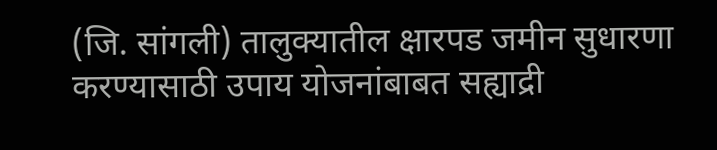(जि. सांगली) तालुक्यातील क्षारपड जमीन सुधारणा करण्यासाठी उपाय योजनांबाबत सह्याद्री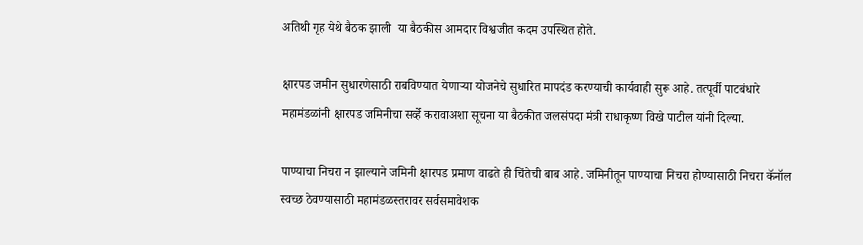अतिथी गृह येथे बैठक झाली  या बैठकीस आमदार विश्वजीत कदम उपस्थित होते.

क्षारपड जमीन सुधारणेसाठी राबविण्यात येणाऱ्या योजनेचे सुधारित मापदंड करण्याची कार्यवाही सुरू आहे. तत्पूर्वी पाटबंधारे महामंडळांनी क्षारपड जमिनीचा सर्व्हे करावाअशा सूचना या बैठकीत जलसंपदा मंत्री राधाकृष्ण विखे पाटील यांनी दिल्या.

पाण्याचा निचरा न झाल्याने जमिनी क्षारपड प्रमाण वाढते ही चिंतेची बाब आहे. जमिनीतून पाण्याचा निचरा होण्यासाठी निचरा कॅनॉल स्वच्छ ठेवण्यासाठी महामंडळस्तरावर सर्वसमावेशक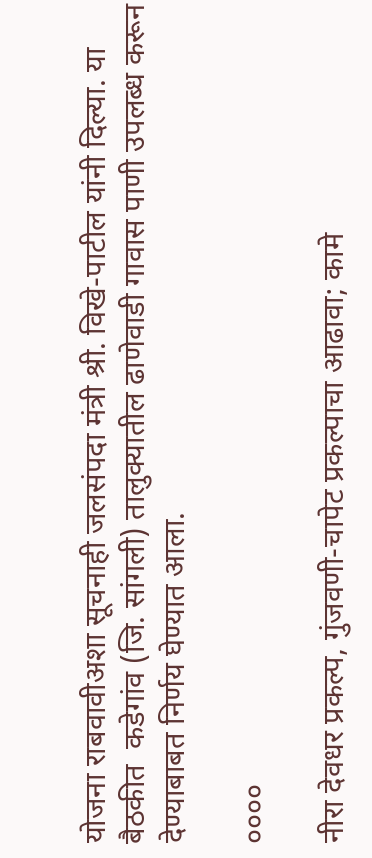योजना राबवावीअशा सूचनाही जलसंपदा मंत्री श्री. विखे-पाटील यांनी दिल्या. या बैठकीत  कडेगांव (जि. सांगली) तालुक्यातील ढाणेवाडी गावास पाणी उपलब्ध करून देण्याबाबत निर्णय घेण्यात आला.

००००

नीरा देवधर प्रकल्प, गुंजवणी-चापेट प्रकल्पाचा आढावा; कामे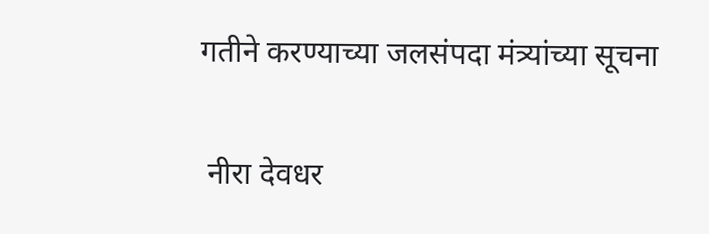गतीने करण्याच्या जलसंपदा मंत्र्यांच्या सूचना

 नीरा देवधर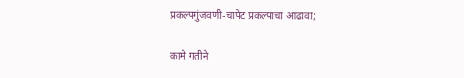प्रकल्पगुंजवणी-चापेट प्रकल्पाचा आढावा;

कामे गतीने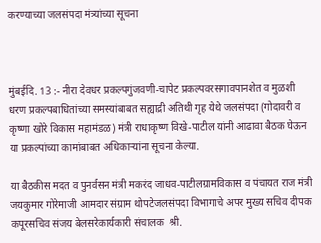करण्याच्या जलसंपदा मंत्र्यांच्या सूचना



मुंबईदि. 13 :- नीरा देवधर प्रकल्पगुंजवणी-चापेट प्रकल्पवरसगावपानशेत व मुळशी धरण प्रकल्पबाधितांच्या समस्यांबाबत सह्याद्री अतिथी गृह येथे जलसंपदा (गोदावरी व कृष्णा खोरे विकास महामंडळ) मंत्री राधाकृष्ण विखे-पाटील यांनी आढावा बैठक घेऊन या प्रकल्पांच्या कामांबाबत अधिकाऱ्यांना सूचना केल्या.

या बैठकीस मदत व पुनर्वसन मंत्री मकरंद जाधव-पाटीलग्रामविकास व पंचायत राज मंत्री जयकुमार गोरेमाजी आमदार संग्राम थोपटेजलसंपदा विभागाचे अपर मुख्य सचिव दीपक कपूरसचिव संजय बेलसरेकार्यकारी संचालक  श्री.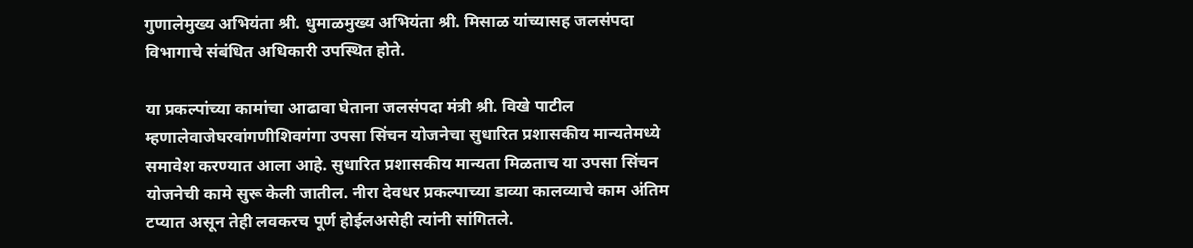गुणालेमुख्य अभियंता श्री. धुमाळमुख्य अभियंता श्री. मिसाळ यांच्यासह जलसंपदा विभागाचे संबंधित अधिकारी उपस्थित होते.

या प्रकल्पांच्या कामांचा आढावा घेताना जलसंपदा मंत्री श्री. विखे पाटील म्हणालेवाजेघरवांगणीशिवगंगा उपसा सिंचन योजनेचा सुधारित प्रशासकीय मान्यतेमध्ये समावेश करण्यात आला आहे. सुधारित प्रशासकीय मान्यता मिळताच या उपसा सिंचन योजनेची कामे सुरू केली जातील. नीरा देवधर प्रकल्पाच्या डाव्या कालव्याचे काम अंतिम टप्यात असून तेही लवकरच पूर्ण होईलअसेही त्यांनी सांगितले.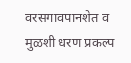वरसगावपानशेत व मुळशी धरण प्रकल्प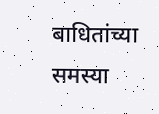बाधितांच्या समस्या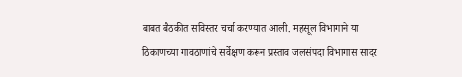बाबत बैठकीत सविस्तर चर्चा करण्यात आली. महसूल विभागाने या ठिकाणच्या गावठाणांचे सर्वेक्षण करून प्रस्ताव जलसंपदा विभागास सादर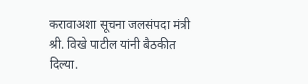करावाअशा सूचना जलसंपदा मंत्री श्री. विखे पाटील यांनी बैठकीत दिल्या.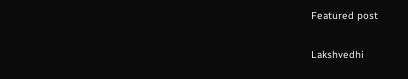Featured post

Lakshvedhi